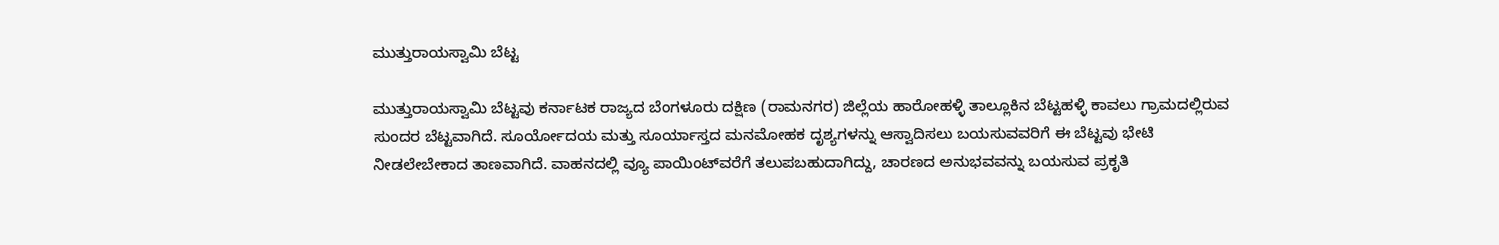ಮುತ್ತುರಾಯಸ್ವಾಮಿ ಬೆಟ್ಟ

ಮುತ್ತುರಾಯಸ್ವಾಮಿ ಬೆಟ್ಟವು ಕರ್ನಾಟಕ ರಾಜ್ಯದ ಬೆಂಗಳೂರು ದಕ್ಷಿಣ (ರಾಮನಗರ) ಜಿಲ್ಲೆಯ ಹಾರೋಹಳ್ಳಿ ತಾಲ್ಲೂಕಿನ ಬೆಟ್ಟಹಳ್ಳಿ ಕಾವಲು ಗ್ರಾಮದಲ್ಲಿರುವ ಸುಂದರ ಬೆಟ್ಟವಾಗಿದೆ. ಸೂರ್ಯೋದಯ ಮತ್ತು ಸೂರ್ಯಾಸ್ತದ ಮನಮೋಹಕ ದೃಶ್ಯಗಳನ್ನು ಆಸ್ವಾದಿಸಲು ಬಯಸುವವರಿಗೆ ಈ ಬೆಟ್ಟವು ಭೇಟಿ ನೀಡಲೇಬೇಕಾದ ತಾಣವಾಗಿದೆ. ವಾಹನದಲ್ಲಿ ವ್ಯೂ ಪಾಯಿಂಟ್‌ವರೆಗೆ ತಲುಪಬಹುದಾಗಿದ್ದು, ಚಾರಣದ ಅನುಭವವನ್ನು ಬಯಸುವ ಪ್ರಕೃತಿ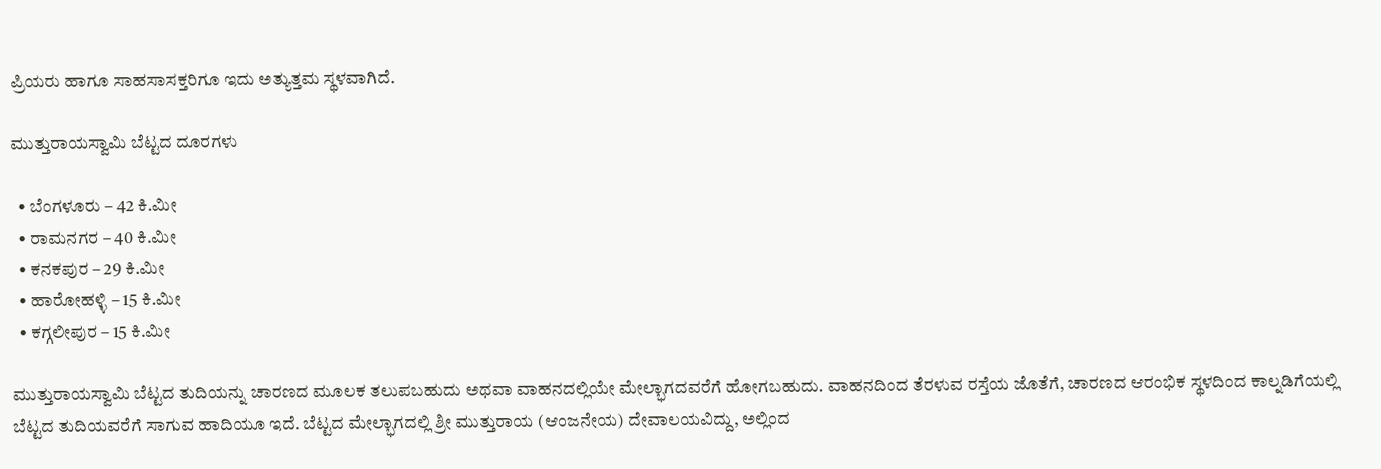ಪ್ರಿಯರು ಹಾಗೂ ಸಾಹಸಾಸಕ್ತರಿಗೂ ಇದು ಅತ್ಯುತ್ತಮ ಸ್ಥಳವಾಗಿದೆ.

ಮುತ್ತುರಾಯಸ್ವಾಮಿ ಬೆಟ್ಟದ ದೂರಗಳು

  • ಬೆಂಗಳೂರು – 42 ಕಿ.ಮೀ
  • ರಾಮನಗರ – 40 ಕಿ.ಮೀ
  • ಕನಕಪುರ – 29 ಕಿ.ಮೀ
  • ಹಾರೋಹಳ್ಳಿ – 15 ಕಿ.ಮೀ
  • ಕಗ್ಗಲೀಪುರ – 15 ಕಿ.ಮೀ

ಮುತ್ತುರಾಯಸ್ವಾಮಿ ಬೆಟ್ಟದ ತುದಿಯನ್ನು ಚಾರಣದ ಮೂಲಕ ತಲುಪಬಹುದು ಅಥವಾ ವಾಹನದಲ್ಲಿಯೇ ಮೇಲ್ಭಾಗದವರೆಗೆ ಹೋಗಬಹುದು. ವಾಹನದಿಂದ ತೆರಳುವ ರಸ್ತೆಯ ಜೊತೆಗೆ, ಚಾರಣದ ಆರಂಭಿಕ ಸ್ಥಳದಿಂದ ಕಾಲ್ನಡಿಗೆಯಲ್ಲಿ ಬೆಟ್ಟದ ತುದಿಯವರೆಗೆ ಸಾಗುವ ಹಾದಿಯೂ ಇದೆ. ಬೆಟ್ಟದ ಮೇಲ್ಭಾಗದಲ್ಲಿ ಶ್ರೀ ಮುತ್ತುರಾಯ (ಆಂಜನೇಯ) ದೇವಾಲಯವಿದ್ದು, ಅಲ್ಲಿಂದ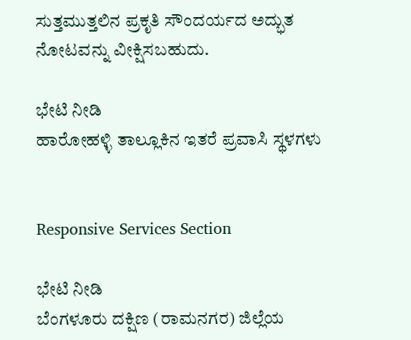ಸುತ್ತಮುತ್ತಲಿನ ಪ್ರಕೃತಿ ಸೌಂದರ್ಯದ ಅದ್ಭುತ ನೋಟವನ್ನು ವೀಕ್ಷಿಸಬಹುದು.

ಭೇಟಿ ನೀಡಿ
ಹಾರೋಹಳ್ಳಿ ತಾಲ್ಲೂಕಿನ ಇತರೆ ಪ್ರವಾಸಿ ಸ್ಥಳಗಳು


Responsive Services Section

ಭೇಟಿ ನೀಡಿ
ಬೆಂಗಳೂರು ದಕ್ಷಿಣ (ರಾಮನಗರ) ಜಿಲ್ಲೆಯ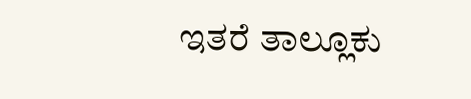ಇತರೆ ತಾಲ್ಲೂಕು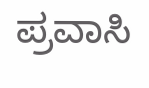ಪ್ರವಾಸಿ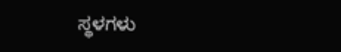ಸ್ಥಳಗಳು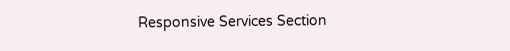Responsive Services Section